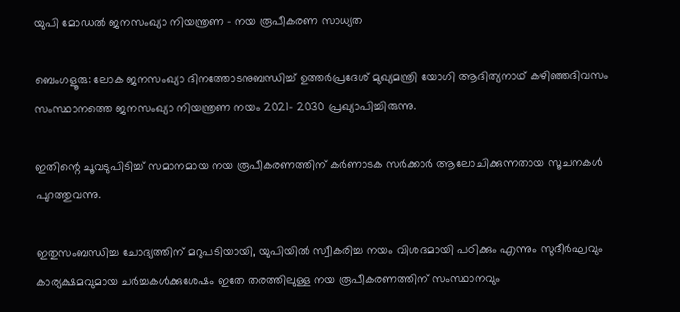യുപി മോഡൽ ജനസംഖ്യാ നിയന്ത്രണ – നയ രൂപീകരണ സാധ്യത

ബെംഗളൂരു: ലോക ജനസംഖ്യാ ദിനത്തോടനുബന്ധിച്ച് ഉത്തർപ്രദേശ് മുഖ്യമന്ത്രി യോഗി ആദിത്യനാഥ് കഴിഞ്ഞദിവസം സംസ്ഥാനത്തെ ജനസംഖ്യാ നിയന്ത്രണ നയം 2021- 2030 പ്രഖ്യാപിച്ചിരുന്നു.

ഇതിന്റെ ചൂവടുപിടിച്ച് സമാനമായ നയ രൂപീകരണത്തിന് കർണാടക സർക്കാർ ആലോചിക്കുന്നതായ സൂചനകൾ പുറത്തുവന്നു.

ഇതുസംബന്ധിച്ച ചോദ്യത്തിന് മറുപടിയായി, യുപിയിൽ സ്വീകരിച്ച നയം വിശദമായി പഠിക്കും എന്നും സുദീർഘവും കാര്യക്ഷമവുമായ ചർച്ചകൾക്കുശേഷം ഇതേ തരത്തിലുള്ള നയ രൂപീകരണത്തിന് സംസ്ഥാനവും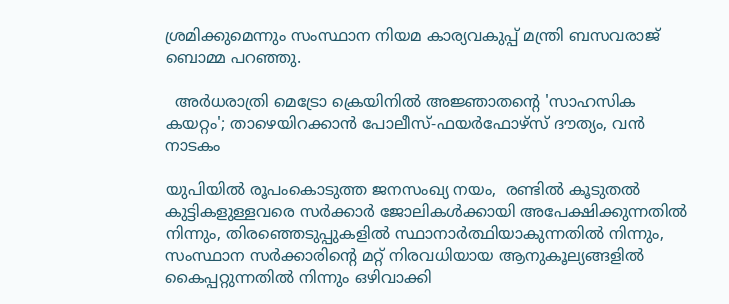ശ്രമിക്കുമെന്നും സംസ്ഥാന നിയമ കാര്യവകുപ്പ് മന്ത്രി ബസവരാജ് ബൊമ്മ പറഞ്ഞു.

  അർധരാത്രി മെട്രോ ക്രെയിനിൽ അജ്ഞാതന്റെ 'സാഹസിക കയറ്റം'; താഴെയിറക്കാൻ പോലീസ്-ഫയർഫോഴ്സ് ദൗത്യം, വൻ നാടകം

യുപിയിൽ രൂപംകൊടുത്ത ജനസംഖ്യ നയം,  രണ്ടിൽ കൂടുതൽ കുട്ടികളുള്ളവരെ സർക്കാർ ജോലികൾക്കായി അപേക്ഷിക്കുന്നതിൽ നിന്നും, തിരഞ്ഞെടുപ്പുകളിൽ സ്ഥാനാർത്ഥിയാകുന്നതിൽ നിന്നും, സംസ്ഥാന സർക്കാരിന്റെ മറ്റ് നിരവധിയായ ആനുകൂല്യങ്ങളിൽ കൈപ്പറ്റുന്നതിൽ നിന്നും ഒഴിവാക്കി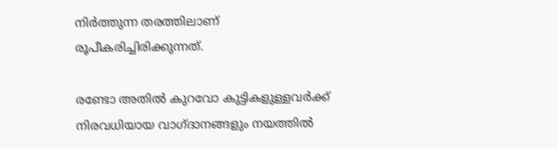നിർത്തുന്ന തരത്തിലാണ് രൂപീകരിച്ചിരിക്കുന്നത്.

രണ്ടോ അതിൽ കുറവോ കുട്ടികളുള്ളവർക്ക് നിരവധിയായ വാഗ്ദാനങ്ങളും നയത്തിൽ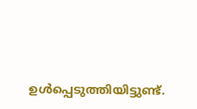ഉൾപ്പെടുത്തിയിട്ടുണ്ട്.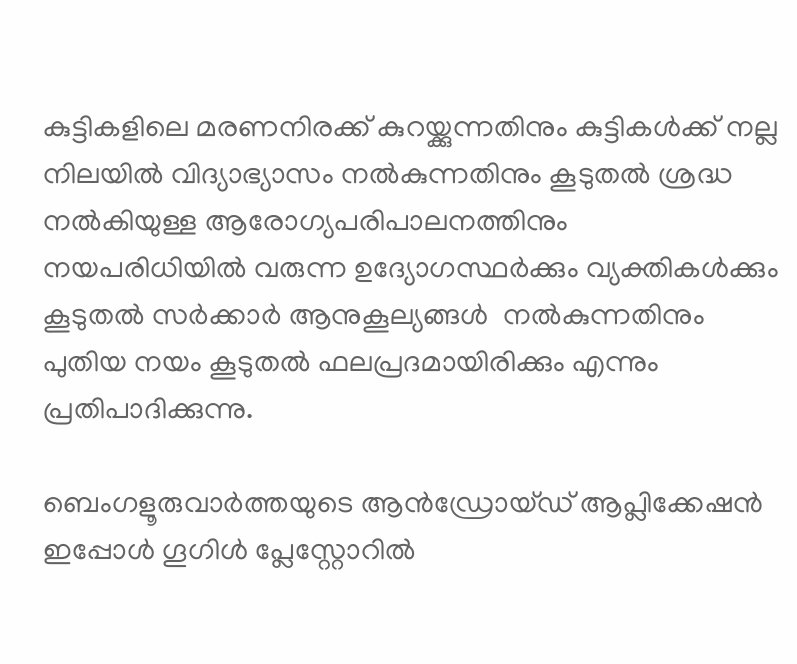കുട്ടികളിലെ മരണനിരക്ക് കുറയ്ക്കുന്നതിനും കുട്ടികൾക്ക് നല്ല നിലയിൽ വിദ്യാഭ്യാസം നൽകുന്നതിനും കൂടുതൽ ശ്രദ്ധ നൽകിയുള്ള ആരോഗ്യപരിപാലനത്തിനും  നയപരിധിയിൽ വരുന്ന ഉദ്യോഗസ്ഥർക്കും വ്യക്തികൾക്കും കൂടുതൽ സർക്കാർ ആനുകൂല്യങ്ങൾ  നൽകുന്നതിനും പുതിയ നയം കൂടുതൽ ഫലപ്രദമായിരിക്കും എന്നും പ്രതിപാദിക്കുന്നു.

ബെംഗളൂരുവാർത്തയുടെ ആൻഡ്രോയ്ഡ് ആപ്ലിക്കേഷൻ ഇപ്പോൾ ഗൂഗിൾ പ്ലേസ്റ്റോറിൽ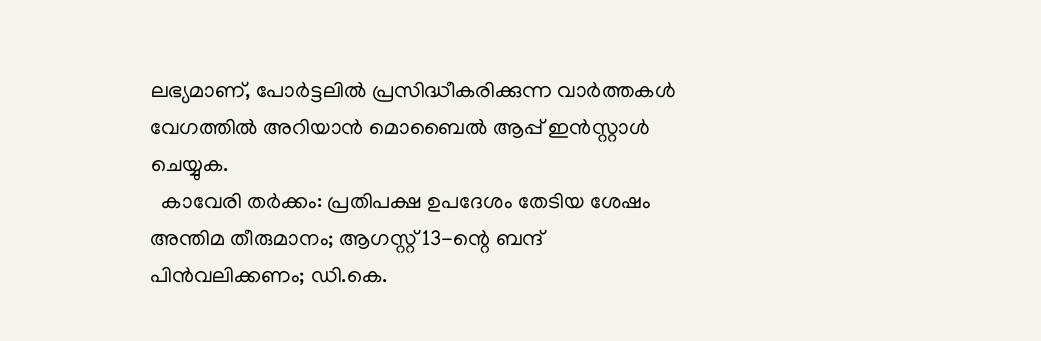ലഭ്യമാണ്, പോർട്ടലിൽ പ്രസിദ്ധീകരിക്കുന്ന വാർത്തകൾ വേഗത്തിൽ അറിയാൻ മൊബൈൽ ആപ്പ് ഇൻസ്റ്റാൾ ചെയ്യുക.
  കാവേരി തർക്കം: പ്രതിപക്ഷ ഉപദേശം തേടിയ ശേഷം അന്തിമ തീരുമാനം; ആഗസ്റ്റ് 13-ന്റെ ബന്ദ് പിൻവലിക്കണം; ഡി.കെ.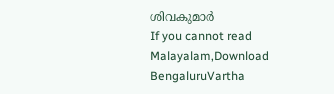ശിവകുമാർ
If you cannot read Malayalam,Download BengaluruVartha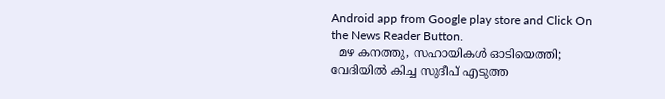Android app from Google play store and Click On the News Reader Button.
  മഴ കനത്തു, സഹായികൾ ഓടിയെത്തി; വേദിയിൽ കിച്ച സുദീപ് എടുത്ത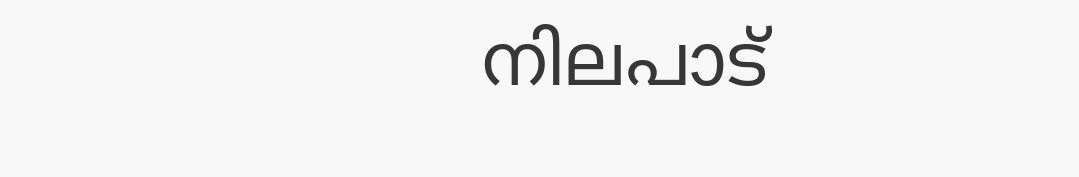നിലപാട്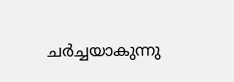ചർച്ചയാകുന്നു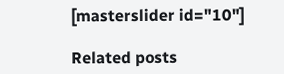[masterslider id="10"]

Related posts